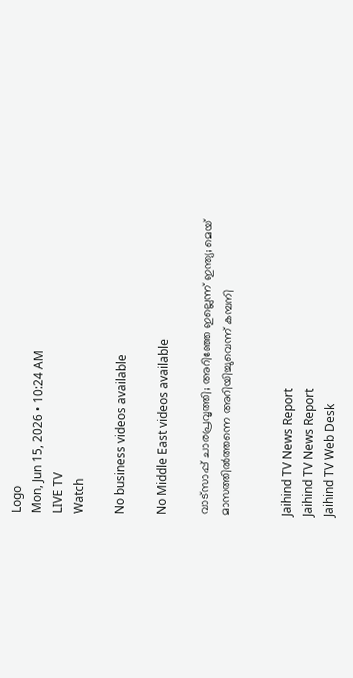Logo
Mon, Jun 15, 2026 • 10:24 AM
LIVE TV
Watch

No business videos available

No Middle East videos available

വാട്സാപ്പ് ചാരപ്രവൃത്തി; അറിഞ്ഞേ ഇല്ലെന്ന് ഇന്ത്യ; മെയ് മാസത്തില്‍ത്തന്നെ അറിയിച്ചുവെന്ന് കമ്പനി


Jaihind TV News Report
Jaihind TV News Report
Jaihind TV Web Desk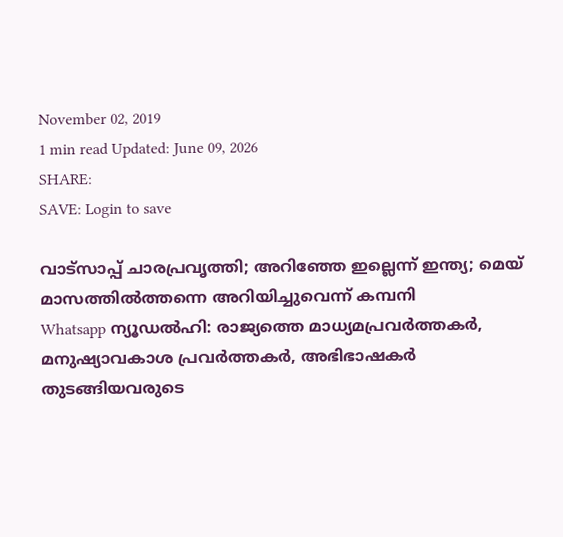November 02, 2019
1 min read Updated: June 09, 2026
SHARE:
SAVE: Login to save

വാട്സാപ്പ് ചാരപ്രവൃത്തി; അറിഞ്ഞേ ഇല്ലെന്ന് ഇന്ത്യ; മെയ് മാസത്തില്‍ത്തന്നെ അറിയിച്ചുവെന്ന് കമ്പനി
Whatsapp ന്യൂഡല്‍ഹി: രാജ്യത്തെ മാധ്യമപ്രവര്‍ത്തകര്‍, മനുഷ്യാവകാശ പ്രവര്‍ത്തകര്‍, അഭിഭാഷകര്‍ തുടങ്ങിയവരുടെ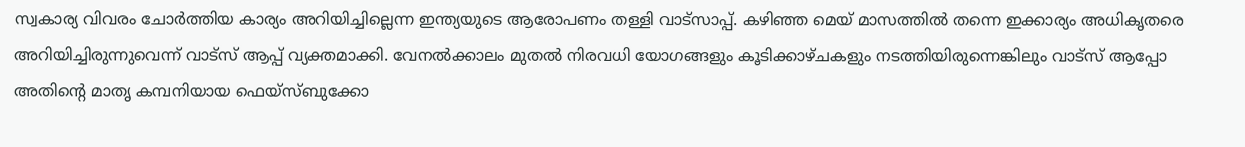സ്വകാര്യ വിവരം ചോര്‍ത്തിയ കാര്യം അറിയിച്ചില്ലെന്ന ഇന്ത്യയുടെ ആരോപണം തള്ളി വാട്‌സാപ്പ്. കഴിഞ്ഞ മെയ് മാസത്തില്‍ തന്നെ ഇക്കാര്യം അധികൃതരെ അറിയിച്ചിരുന്നുവെന്ന് വാട്‌സ് ആപ്പ് വ്യക്തമാക്കി. വേനല്‍ക്കാലം മുതല്‍ നിരവധി യോഗങ്ങളും കൂടിക്കാഴ്ചകളും നടത്തിയിരുന്നെങ്കിലും വാട്സ് ആപ്പോ അതിന്റെ മാതൃ കമ്പനിയായ ഫെയ്സ്ബുക്കോ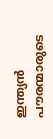ഇന്ത്യന്‍ പൗരന്മാരുടെ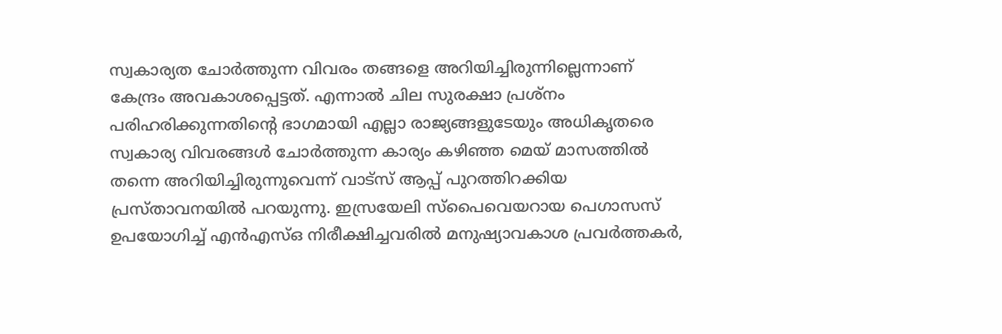സ്വകാര്യത ചോര്‍ത്തുന്ന വിവരം തങ്ങളെ അറിയിച്ചിരുന്നില്ലെന്നാണ് കേന്ദ്രം അവകാശപ്പെട്ടത്. എന്നാല്‍ ചില സുരക്ഷാ പ്രശ്‌നം പരിഹരിക്കുന്നതിന്റെ ഭാഗമായി എല്ലാ രാജ്യങ്ങളുടേയും അധികൃതരെ സ്വകാര്യ വിവരങ്ങള്‍ ചോര്‍ത്തുന്ന കാര്യം കഴിഞ്ഞ മെയ് മാസത്തില്‍ തന്നെ അറിയിച്ചിരുന്നുവെന്ന് വാട്‌സ് ആപ്പ് പുറത്തിറക്കിയ പ്രസ്താവനയില്‍ പറയുന്നു. ഇസ്രയേലി സ്പൈവെയറായ പെഗാസസ് ഉപയോഗിച്ച് എന്‍എസ്ഒ നിരീക്ഷിച്ചവരില്‍ മനുഷ്യാവകാശ പ്രവര്‍ത്തകര്‍,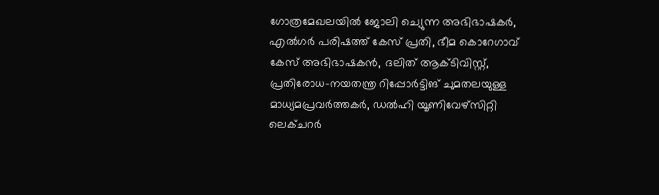ഗോത്രമേഖലയില്‍ ജോലി ച്യെുന്ന അഭിഭാഷകര്‍, എല്‍ഗര്‍ പരിഷത്ത് കേസ് പ്രതി, ഭീമ കൊറേഗാവ് കേസ് അഭിഭാഷകന്‍, ദലിത് ആക്ടിവിസ്റ്റ്, പ്രതിരോധ-നയതന്ത്ര റിപ്പോര്‍ട്ടിങ് ചുമതലയുള്ള മാധ്യമപ്രവര്‍ത്തകര്‍, ഡല്‍ഹി യൂണിവേഴ്സിറ്റി ലെക്ചറര്‍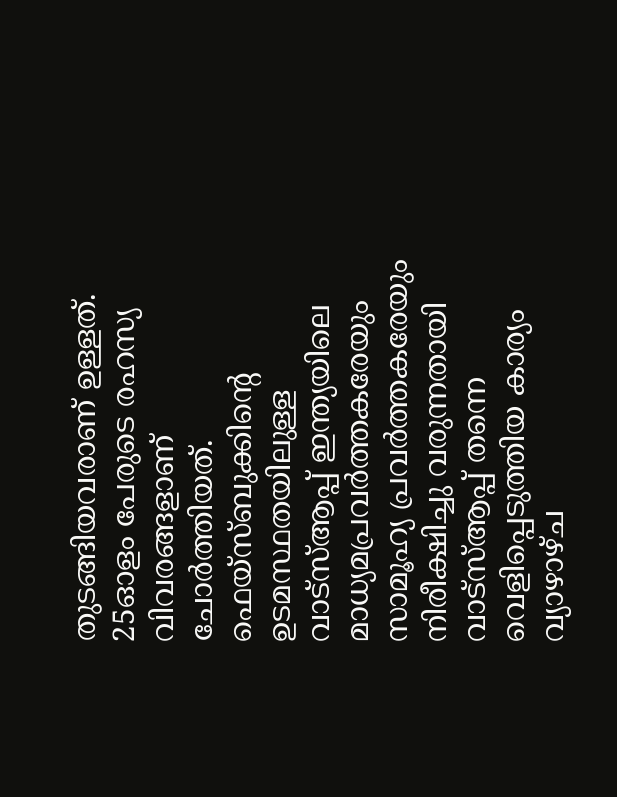തുടങ്ങിയവരാണ് ഉള്ളത്. 25ഓളം പേരുടെ രഹസ്യ വിവരങ്ങളാണ് ചോര്‍ത്തിയത്. ഫെയ്സ്ബുക്കിന്റെ ഉടമസ്ഥതയിലുള്ള വാട്സ്ആപ്പ് ഇന്ത്യയിലെ മാധ്യമപ്രവര്‍ത്തകരേയും സാമൂഹ്യ പ്രവര്‍ത്തകരേയും നിരീക്ഷിച്ചു വരുന്നതായി വാട്സ്ആപ്പ് തന്നെ വെളിപ്പെടുത്തിയ കാര്യം വ്യാഴാഴ്ച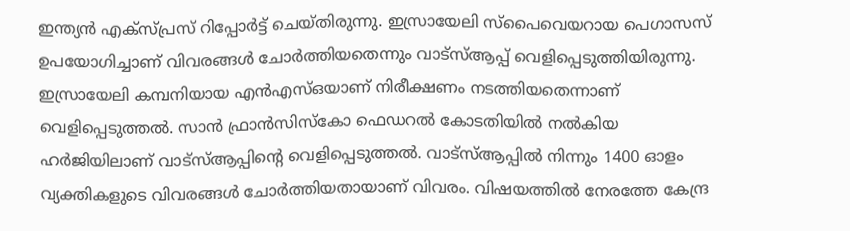ഇന്ത്യന്‍ എക്സ്പ്രസ് റിപ്പോര്‍ട്ട് ചെയ്തിരുന്നു. ഇസ്രായേലി സ്പൈവെയറായ പെഗാസസ് ഉപയോഗിച്ചാണ് വിവരങ്ങള്‍ ചോര്‍ത്തിയതെന്നും വാട്സ്ആപ്പ് വെളിപ്പെടുത്തിയിരുന്നു. ഇസ്രായേലി കമ്പനിയായ എന്‍എസ്ഒയാണ് നിരീക്ഷണം നടത്തിയതെന്നാണ് വെളിപ്പെടുത്തല്‍. സാന്‍ ഫ്രാന്‍സിസ്‌കോ ഫെഡറല്‍ കോടതിയില്‍ നല്‍കിയ ഹര്‍ജിയിലാണ് വാട്സ്ആപ്പിന്റെ വെളിപ്പെടുത്തല്‍. വാട്സ്ആപ്പില്‍ നിന്നും 1400 ഓളം വ്യക്തികളുടെ വിവരങ്ങള്‍ ചോര്‍ത്തിയതായാണ് വിവരം. വിഷയത്തില്‍ നേരത്തേ കേന്ദ്ര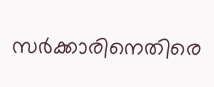സര്‍ക്കാരിനെതിരെ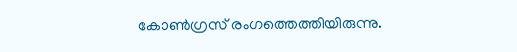കോണ്‍ഗ്രസ് രംഗത്തെത്തിയിരുന്നു.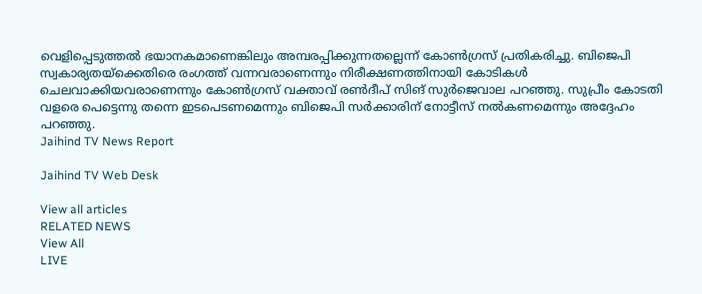വെളിപ്പെടുത്തല്‍ ഭയാനകമാണെങ്കിലും അമ്പരപ്പിക്കുന്നതല്ലെന്ന് കോണ്‍ഗ്രസ് പ്രതികരിച്ചു. ബിജെപി സ്വകാര്യതയ്ക്കെതിരെ രംഗത്ത് വന്നവരാണെന്നും നിരീക്ഷണത്തിനായി കോടികള്‍ ചെലവാക്കിയവരാണെന്നും കോണ്‍ഗ്രസ് വക്താവ് രണ്‍ദീപ് സിങ് സുര്‍ജെവാല പറഞ്ഞു. സുപ്രീം കോടതി വളരെ പെട്ടെന്നു തന്നെ ഇടപെടണമെന്നും ബിജെപി സര്‍ക്കാരിന് നോട്ടീസ് നല്‍കണമെന്നും അദ്ദേഹം പറഞ്ഞു.
Jaihind TV News Report

Jaihind TV Web Desk

View all articles
RELATED NEWS
View All
LIVE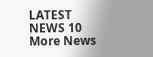LATEST NEWS 10
More News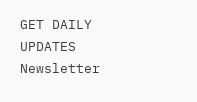GET DAILY UPDATES
Newsletter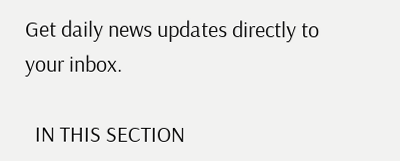Get daily news updates directly to your inbox.

  IN THIS SECTION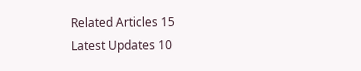Related Articles 15
Latest Updates 10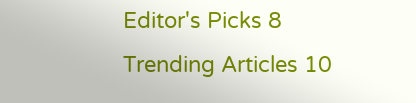Editor's Picks 8
Trending Articles 10